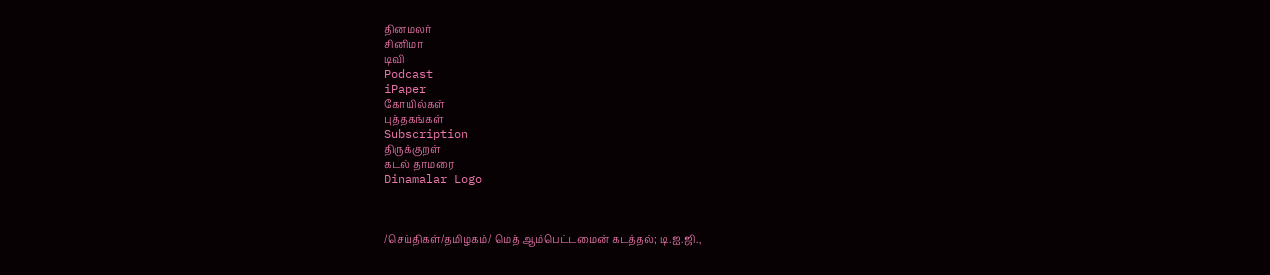தினமலர்
சினிமா
டிவி
Podcast
iPaper
கோயில்கள்
புத்தகங்கள்
Subscription
திருக்குறள்
கடல் தாமரை
Dinamalar Logo



/செய்திகள்/தமிழகம்/ மெத் ஆம்பெட்டமைன் கடத்தல்; டி.ஐ.ஜி.,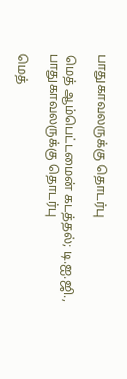பாதுகாவலருக்கு தொடர்பு

மெத் ஆம்பெட்டமைன் கடத்தல்; டி.ஐ.ஜி., பாதுகாவலருக்கு தொடர்பு

மெத்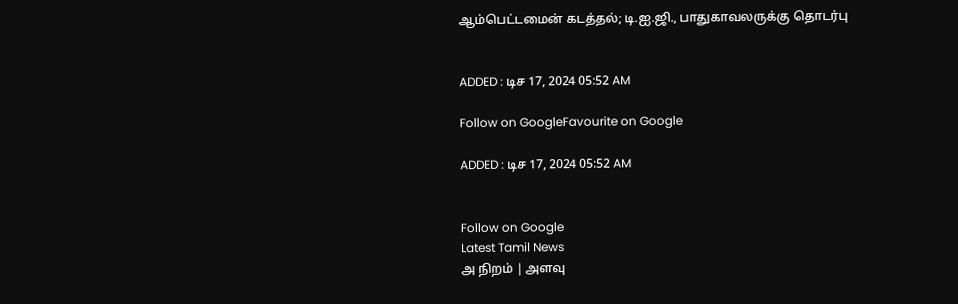ஆம்பெட்டமைன் கடத்தல்; டி.ஐ.ஜி., பாதுகாவலருக்கு தொடர்பு


ADDED : டிச 17, 2024 05:52 AM

Follow on GoogleFavourite on Google

ADDED : டிச 17, 2024 05:52 AM


Follow on Google
Latest Tamil News
அ நிறம் | அளவு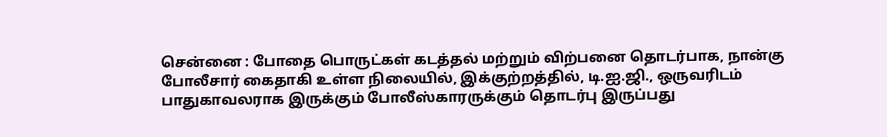சென்னை : போதை பொருட்கள் கடத்தல் மற்றும் விற்பனை தொடர்பாக, நான்கு போலீசார் கைதாகி உள்ள நிலையில், இக்குற்றத்தில், டி.ஐ.ஜி., ஒருவரிடம் பாதுகாவலராக இருக்கும் போலீஸ்காரருக்கும் தொடர்பு இருப்பது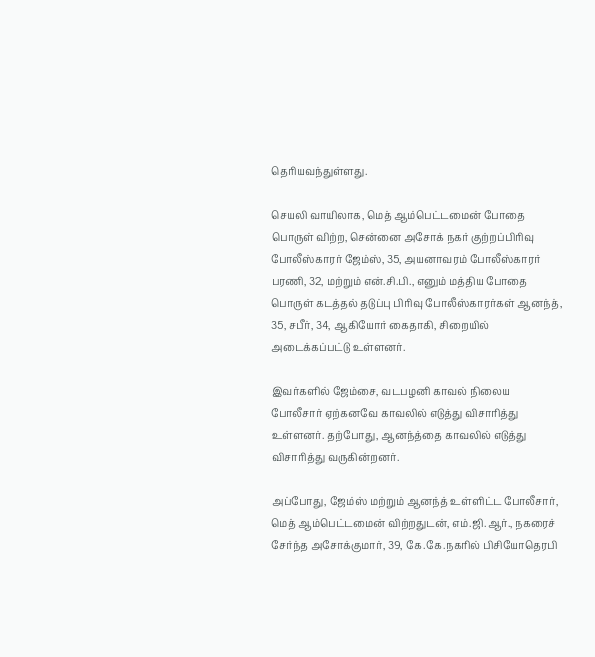தெரியவந்துள்ளது.

செயலி வாயிலாக, மெத் ஆம்பெட்டமைன் போதை பொருள் விற்ற, சென்னை அசோக் நகர் குற்றப்பிரிவு போலீஸ்காரர் ஜேம்ஸ், 35, அயனாவரம் போலீஸ்காரர் பரணி, 32, மற்றும் என்.சி.பி., எனும் மத்திய போதை பொருள் கடத்தல் தடுப்பு பிரிவு போலீஸ்காரர்கள் ஆனந்த், 35, சபீர், 34, ஆகியோர் கைதாகி, சிறையில் அடைக்கப்பட்டு உள்ளனர்.

இவர்களில் ஜேம்சை, வடபழனி காவல் நிலைய போலீசார் ஏற்கனவே காவலில் எடுத்து விசாரித்து உள்ளனர். தற்போது, ஆனந்த்தை காவலில் எடுத்து விசாரித்து வருகின்றனர்.

அப்போது, ஜேம்ஸ் மற்றும் ஆனந்த் உள்ளிட்ட போலீசார், மெத் ஆம்பெட்டமைன் விற்றதுடன், எம்.ஜி.ஆர்., நகரைச் சேர்ந்த அசோக்குமார், 39, கே.கே.நகரில் பிசியோதெரபி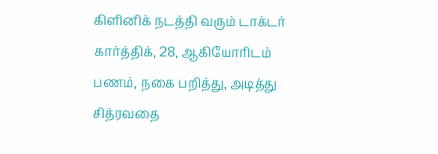கிளினிக் நடத்தி வரும் டாக்டர் கார்த்திக், 28, ஆகியோரிடம் பணம், நகை பறித்து, அடித்து சித்ரவதை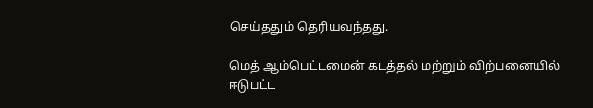செய்ததும் தெரியவந்தது.

மெத் ஆம்பெட்டமைன் கடத்தல் மற்றும் விற்பனையில் ஈடுபட்ட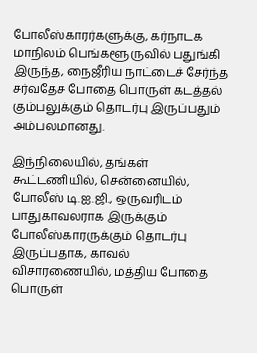போலீஸ்காரர்களுக்கு, கர்நாடக மாநிலம் பெங்களூருவில் பதுங்கி இருந்த, நைஜீரிய நாட்டைச் சேர்ந்த சர்வதேச போதை பொருள் கடத்தல் கும்பலுக்கும் தொடர்பு இருப்பதும் அம்பலமானது.

இந்நிலையில், தங்கள் கூட்டணியில், சென்னையில், போலீஸ் டி.ஐ.ஜி., ஒருவரிடம் பாதுகாவலராக இருக்கும் போலீஸ்காரருக்கும் தொடர்பு இருப்பதாக, காவல் விசாரணையில், மத்திய போதை பொருள்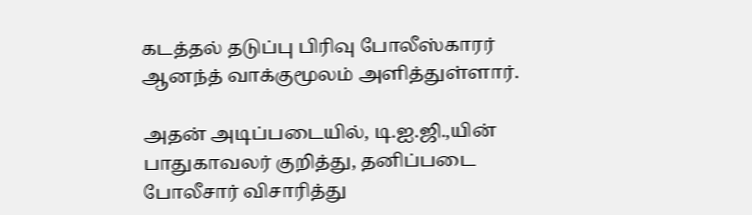கடத்தல் தடுப்பு பிரிவு போலீஸ்காரர் ஆனந்த் வாக்குமூலம் அளித்துள்ளார்.

அதன் அடிப்படையில், டி.ஐ.ஜி.,யின் பாதுகாவலர் குறித்து, தனிப்படை போலீசார் விசாரித்து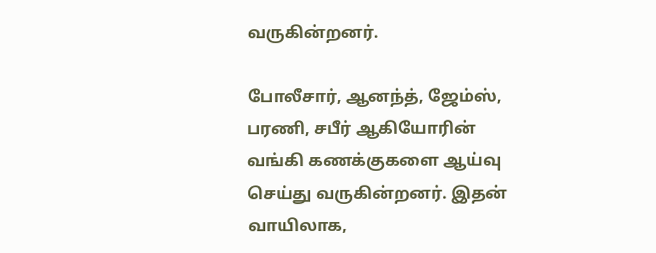வருகின்றனர்.

போலீசார், ஆனந்த், ஜேம்ஸ், பரணி, சபீர் ஆகியோரின் வங்கி கணக்குகளை ஆய்வு செய்து வருகின்றனர். இதன் வாயிலாக,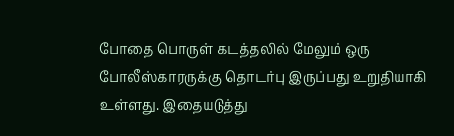போதை பொருள் கடத்தலில் மேலும் ஒரு போலீஸ்காரருக்கு தொடர்பு இருப்பது உறுதியாகி உள்ளது. இதையடுத்து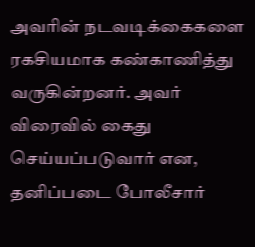அவரின் நடவடிக்கைகளை ரகசியமாக கண்காணித்து வருகின்றனர். அவர் விரைவில் கைது செய்யப்படுவார் என, தனிப்படை போலீசார்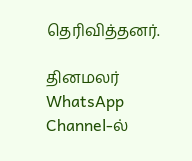தெரிவித்தனர்.

தினமலர் WhatsApp Channel-ல்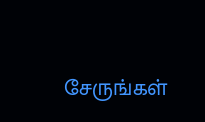சேருங்கள்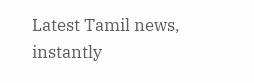Latest Tamil news, instantly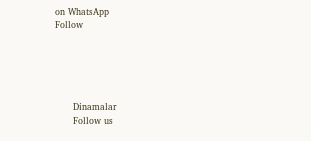on WhatsApp
Follow





      Dinamalar
      Follow us